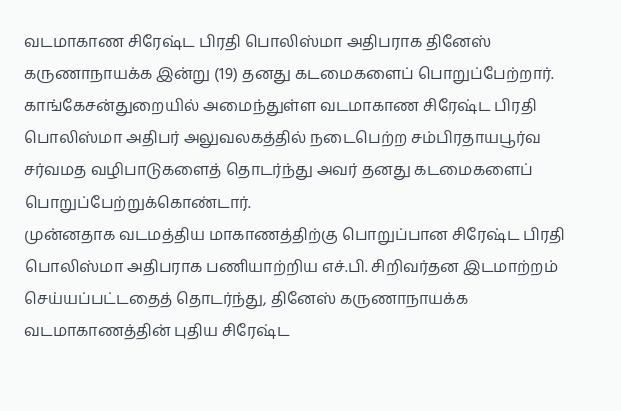வடமாகாண சிரேஷ்ட பிரதி பொலிஸ்மா அதிபராக தினேஸ் கருணாநாயக்க இன்று (19) தனது கடமைகளைப் பொறுப்பேற்றார்.
காங்கேசன்துறையில் அமைந்துள்ள வடமாகாண சிரேஷ்ட பிரதி பொலிஸ்மா அதிபர் அலுவலகத்தில் நடைபெற்ற சம்பிரதாயபூர்வ சர்வமத வழிபாடுகளைத் தொடர்ந்து அவர் தனது கடமைகளைப் பொறுப்பேற்றுக்கொண்டார்.
முன்னதாக வடமத்திய மாகாணத்திற்கு பொறுப்பான சிரேஷ்ட பிரதி பொலிஸ்மா அதிபராக பணியாற்றிய எச்.பி. சிறிவர்தன இடமாற்றம் செய்யப்பட்டதைத் தொடர்ந்து, தினேஸ் கருணாநாயக்க வடமாகாணத்தின் புதிய சிரேஷ்ட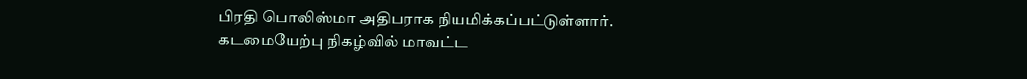பிரதி பொலிஸ்மா அதிபராக நியமிக்கப்பட்டுள்ளார்.
கடமையேற்பு நிகழ்வில் மாவட்ட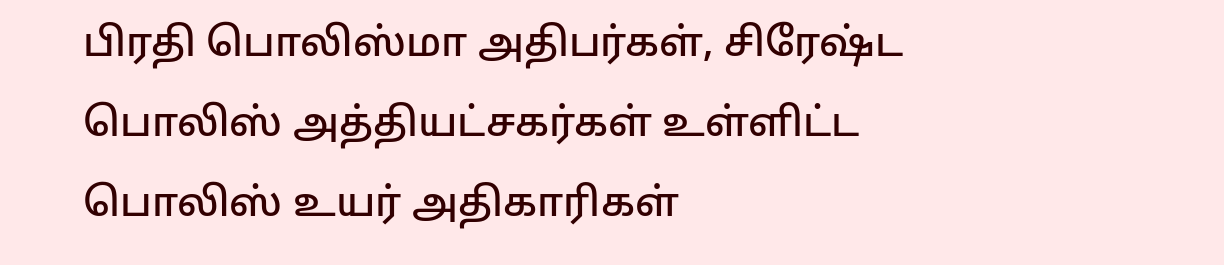பிரதி பொலிஸ்மா அதிபர்கள், சிரேஷ்ட பொலிஸ் அத்தியட்சகர்கள் உள்ளிட்ட பொலிஸ் உயர் அதிகாரிகள்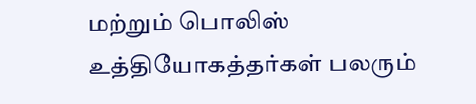மற்றும் பொலிஸ் உத்தியோகத்தர்கள் பலரும்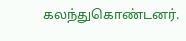கலந்துகொண்டனர்.